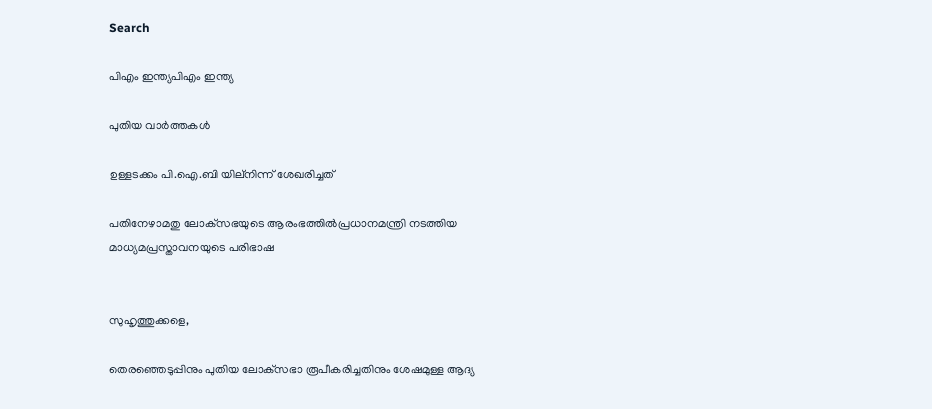Search

പിഎം ഇന്ത്യപിഎം ഇന്ത്യ

പുതിയ വാർത്തകൾ

ഉള്ളടക്കം പി.ഐ.ബി യില്നിന്ന് ശേഖരിച്ചത്

പതിനേഴാമതു ലോക്‌സഭയുടെ ആരംഭത്തില്‍പ്രധാനമന്ത്രി നടത്തിയ മാധ്യമപ്രസ്താവനയുടെ പരിഭാഷ


സുഹൃത്തുക്കളെ,

തെരഞ്ഞെടുപ്പിനും പുതിയ ലോക്‌സഭാ രൂപീകരിച്ചതിനും ശേഷമുള്ള ആദ്യ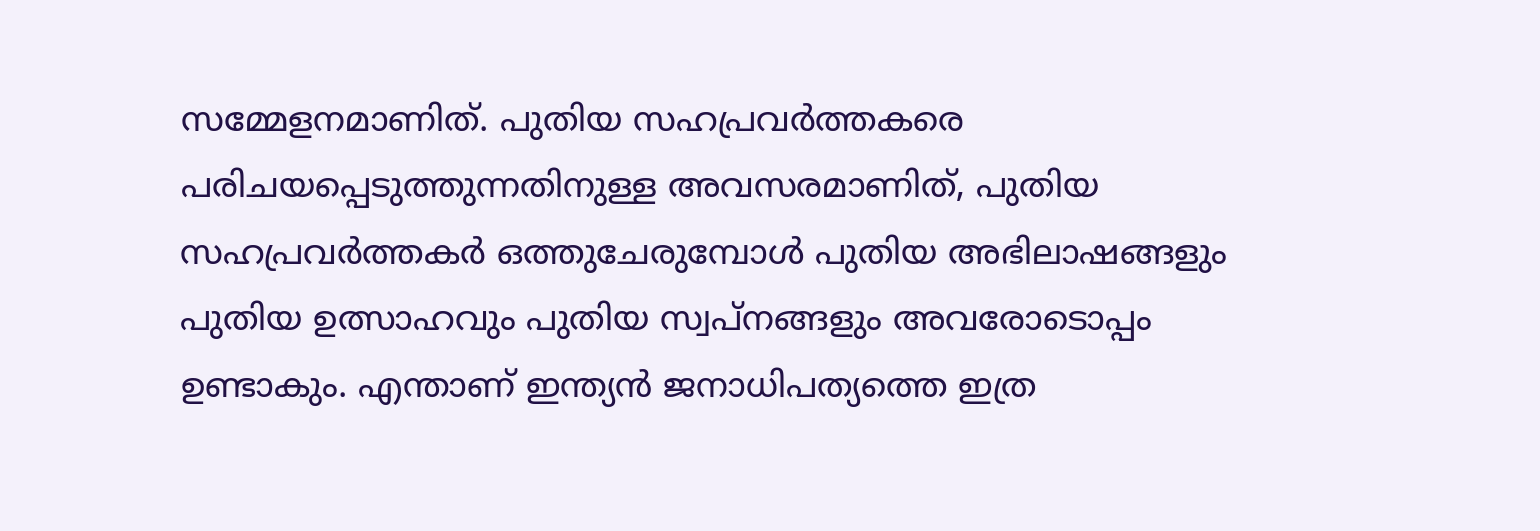സമ്മേളനമാണിത്. പുതിയ സഹപ്രവര്‍ത്തകരെ പരിചയപ്പെടുത്തുന്നതിനുള്ള അവസരമാണിത്, പുതിയ സഹപ്രവര്‍ത്തകര്‍ ഒത്തുചേരുമ്പോള്‍ പുതിയ അഭിലാഷങ്ങളും പുതിയ ഉത്സാഹവും പുതിയ സ്വപ്‌നങ്ങളും അവരോടൊപ്പം ഉണ്ടാകും. എന്താണ് ഇന്ത്യന്‍ ജനാധിപത്യത്തെ ഇത്ര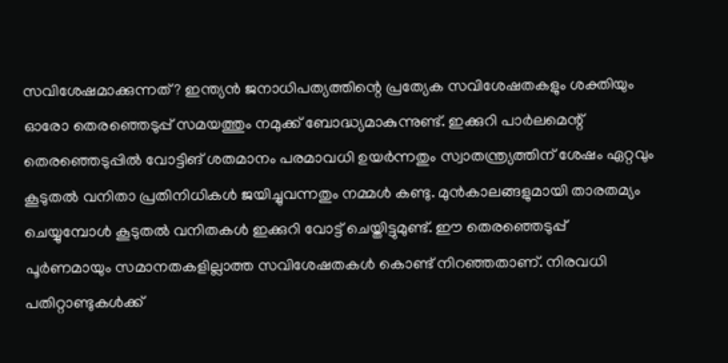സവിശേഷമാക്കുന്നത്? ഇന്ത്യന്‍ ജനാധിപത്യത്തിന്റെ പ്രത്യേക സവിശേഷതകളും ശക്തിയും ഓരോ തെരഞ്ഞെടുപ്പ് സമയത്തും നമുക്ക് ബോദ്ധ്യമാകുന്നുണ്ട്. ഇക്കുറി പാര്‍ലമെന്റ് തെരഞ്ഞെടുപ്പില്‍ വോട്ടിങ് ശതമാനം പരമാവധി ഉയര്‍ന്നതും സ്വാതന്ത്ര്യത്തിന് ശേഷം ഏറ്റവും കൂടുതല്‍ വനിതാ പ്രതിനിധികള്‍ ജയിച്ചുവന്നതും നമ്മള്‍ കണ്ടു. മുന്‍കാലങ്ങളുമായി താരതമ്യം ചെയ്യുമ്പോള്‍ കൂടുതല്‍ വനിതകള്‍ ഇക്കുറി വോട്ട് ചെയ്തിട്ടുമുണ്ട്. ഈ തെരഞ്ഞെടുപ്പ് പൂര്‍ണമായും സമാനതകളില്ലാത്ത സവിശേഷതകള്‍ കൊണ്ട് നിറഞ്ഞതാണ്. നിരവധി പതിറ്റാണ്ടുകള്‍ക്ക്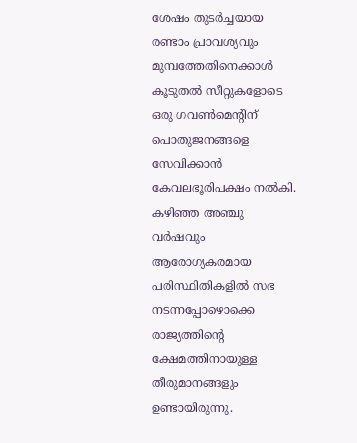ശേഷം തുടര്‍ച്ചയായ രണ്ടാം പ്രാവശ്യവും മുമ്പത്തേതിനെക്കാള്‍ കൂടുതല്‍ സീറ്റുകളോടെ ഒരു ഗവണ്‍മെന്റിന് പൊതുജനങ്ങളെ സേവിക്കാന്‍ കേവലഭൂരിപക്ഷം നല്‍കി. കഴിഞ്ഞ അഞ്ചു വര്‍ഷവും ആരോഗ്യകരമായ പരിസ്ഥിതികളില്‍ സഭ നടന്നപ്പോഴൊക്കെ രാജ്യത്തിന്റെ ക്ഷേമത്തിനായുള്ള തീരുമാനങ്ങളും ഉണ്ടായിരുന്നു.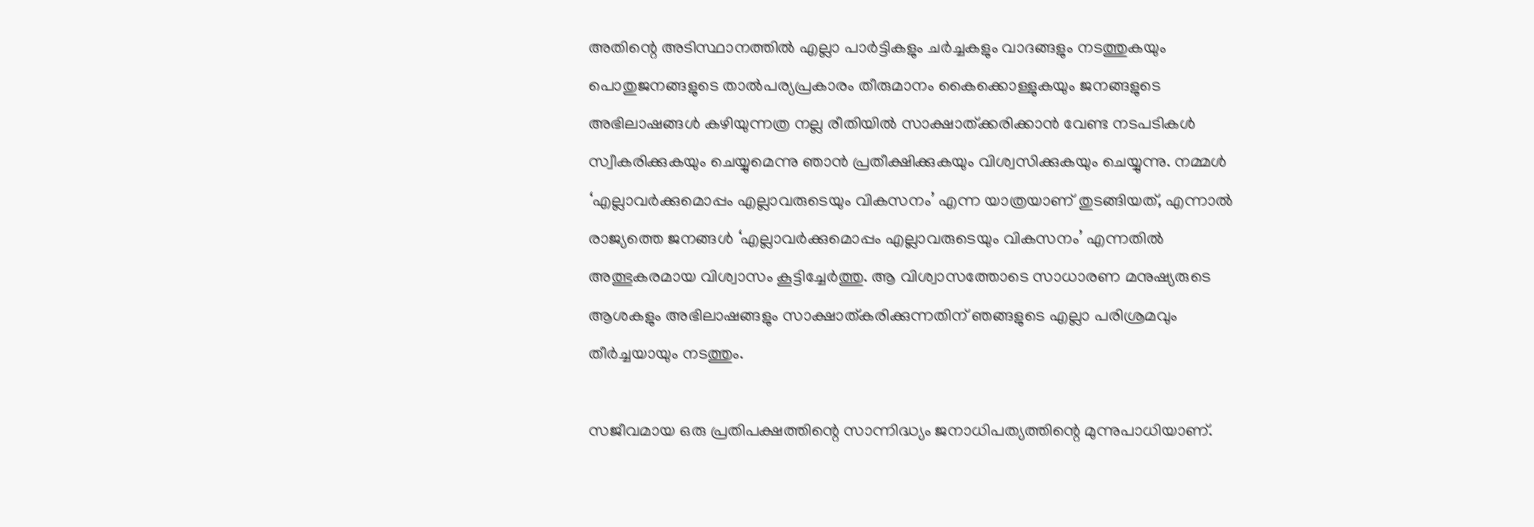അതിന്റെ അടിസ്ഥാനത്തില്‍ എല്ലാ പാര്‍ട്ടികളും ചര്‍ച്ചകളും വാദങ്ങളും നടത്തുകയും പൊതുജനങ്ങളുടെ താല്‍പര്യപ്രകാരം തീരുമാനം കൈക്കൊള്ളുകയും ജനങ്ങളുടെ അഭിലാഷങ്ങള്‍ കഴിയുന്നത്ര നല്ല രീതിയില്‍ സാക്ഷാത്ക്കരിക്കാന്‍ വേണ്ട നടപടികള്‍ സ്വീകരിക്കുകയും ചെയ്യുമെന്നു ഞാന്‍ പ്രതീക്ഷിക്കുകയും വിശ്വസിക്കുകയും ചെയ്യുന്നു. നമ്മള്‍ ‘എല്ലാവര്‍ക്കുമൊപ്പം എല്ലാവരുടെയും വികസനം’ എന്ന യാത്രയാണ് തുടങ്ങിയത്, എന്നാല്‍ രാജ്യത്തെ ജനങ്ങള്‍ ‘എല്ലാവര്‍ക്കുമൊപ്പം എല്ലാവരുടെയും വികസനം’ എന്നതില്‍ അത്ഭുകരമായ വിശ്വാസം കൂട്ടിച്ചേര്‍ത്തു. ആ വിശ്വാസത്തോടെ സാധാരണ മനുഷ്യരുടെ ആശകളും അഭിലാഷങ്ങളും സാക്ഷാത്കരിക്കുന്നതിന് ഞങ്ങളുടെ എല്ലാ പരിശ്രമവും തീര്‍ച്ചയായും നടത്തും.

സജീവമായ ഒരു പ്രതിപക്ഷത്തിന്റെ സാന്നിദ്ധ്യം ജനാധിപത്യത്തിന്റെ മുന്നുപാധിയാണ്.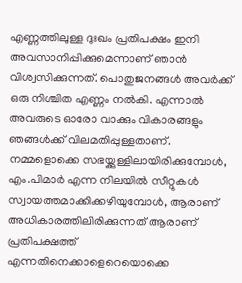എണ്ണത്തിലുള്ള ദുഃഖം പ്രതിപക്ഷം ഇനി അവസാനിപ്പിക്കുമെന്നാണ് ഞാന്‍ വിശ്വസിക്കുന്നത്. പൊതുജനങ്ങള്‍ അവര്‍ക്ക് ഒരു നിശ്ചിത എണ്ണം നല്‍കി. എന്നാല്‍ അവരുടെ ഓരോ വാക്കും വികാരങ്ങളും ഞങ്ങള്‍ക്ക് വിലമതിപ്പുള്ളതാണ്. നമ്മളൊക്കെ സഭയ്ക്കുള്ളിലായിരിക്കുമ്പോള്‍, എം.പിമാര്‍ എന്ന നിലയില്‍ സീറ്റുകള്‍ സ്വായത്തമാക്കിക്കഴിയുമ്പോള്‍, ആരാണ് അധികാരത്തിലിരിക്കുന്നത് ആരാണ് പ്രതിപക്ഷത്ത് എന്നതിനെക്കാളെറെയൊക്കെ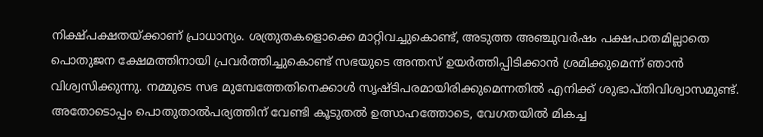നിക്ഷ്പക്ഷതയ്ക്കാണ് പ്രാധാന്യം. ശത്രുതകളൊക്കെ മാറ്റിവച്ചുകൊണ്ട്, അടുത്ത അഞ്ചുവര്‍ഷം പക്ഷപാതമില്ലാതെ പൊതുജന ക്ഷേമത്തിനായി പ്രവര്‍ത്തിച്ചുകൊണ്ട് സഭയുടെ അന്തസ് ഉയര്‍ത്തിപ്പിടിക്കാന്‍ ശ്രമിക്കുമെന്ന് ഞാന്‍ വിശ്വസിക്കുന്നു. നമ്മുടെ സഭ മുമ്പേത്തേതിനെക്കാള്‍ സൃഷ്ടിപരമായിരിക്കുമെന്നതില്‍ എനിക്ക് ശുഭാപ്തിവിശ്വാസമുണ്ട്. അതോടൊപ്പം പൊതുതാല്‍പര്യത്തിന് വേണ്ടി കൂടുതല്‍ ഉത്സാഹത്തോടെ, വേഗതയില്‍ മികച്ച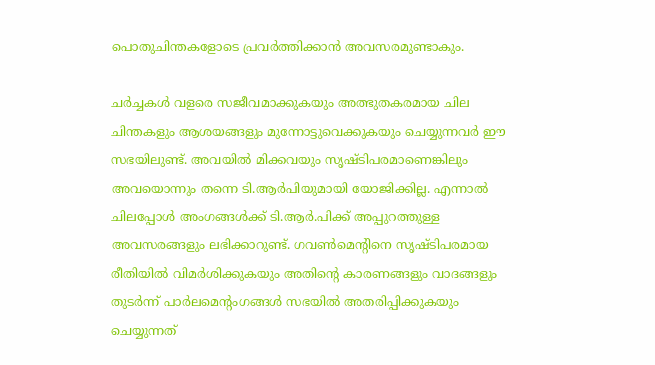പൊതുചിന്തകളോടെ പ്രവര്‍ത്തിക്കാന്‍ അവസരമുണ്ടാകും.

ചര്‍ച്ചകള്‍ വളരെ സജീവമാക്കുകയും അത്ഭുതകരമായ ചില ചിന്തകളും ആശയങ്ങളും മുന്നോട്ടുവെക്കുകയും ചെയ്യുന്നവര്‍ ഈ സഭയിലുണ്ട്. അവയില്‍ മിക്കവയും സൃഷ്ടിപരമാണെങ്കിലും അവയൊന്നും തന്നെ ടി.ആര്‍പിയുമായി യോജിക്കില്ല. എന്നാല്‍ ചിലപ്പോള്‍ അംഗങ്ങള്‍ക്ക് ടി.ആര്‍.പിക്ക് അപ്പുറത്തുള്ള അവസരങ്ങളും ലഭിക്കാറുണ്ട്. ഗവണ്‍മെന്റിനെ സൃഷ്ടിപരമായ രീതിയില്‍ വിമര്‍ശിക്കുകയും അതിന്റെ കാരണങ്ങളും വാദങ്ങളും തുടര്‍ന്ന് പാര്‍ലമെന്റംഗങ്ങള്‍ സഭയില്‍ അതരിപ്പിക്കുകയും ചെയ്യുന്നത്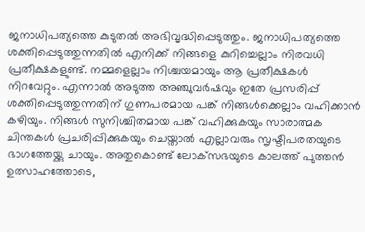ജനാധിപത്യത്തെ കുടുതല്‍ അഭിവൃദ്ധിപ്പെടുത്തും. ജനാധിപത്യത്തെ ശക്തിപ്പെടുത്തുന്നതില്‍ എനിക്ക് നിങ്ങളെ കുറിച്ചെല്ലാം നിരവധി പ്രതീക്ഷകളുണ്ട്. നമ്മളെല്ലാം നിശ്ചയമായും ആ പ്രതീക്ഷകള്‍ നിറവേറ്റും. എന്നാല്‍ അടുത്ത അഞ്ചുവര്‍ഷവും ഇതേ പ്രസരിപ്പ് ശക്തിപ്പെടുത്തുന്നതിന് ഗുണപരമായ പങ്ക് നിങ്ങള്‍ക്കെല്ലാം വഹിക്കാന്‍ കഴിയും. നിങ്ങള്‍ സുനിശ്ചിതമായ പങ്ക് വഹിക്കുകയും സാരാത്മക ചിന്തകള്‍ പ്രചരിപ്പിക്കുകയും ചെയ്താല്‍ എല്ലാവരും സൃഷ്ടിപരതയുടെ ഭാഗത്തേയ്ക്കു ചായും. അതുകൊണ്ട് ലോക്‌സഭയുടെ കാലത്ത് പുത്തന്‍ ഉത്സാഹത്തോടെ,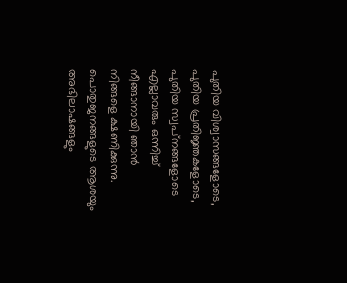പുതിയ വിശ്വാസങ്ങളോടെ, പുതിയ പ്രതിജ്ഞകളോടെ, പുതിയ സ്വപ്‌നങ്ങളോടെ എല്ലാവരും ഒന്നിച്ച് നീങ്ങാനായി ഞാന്‍ നിങ്ങളെ ക്ഷണിക്കുന്നു. പൊതുജനങ്ങളുടെ ആശയും അഭിലാഷങ്ങളും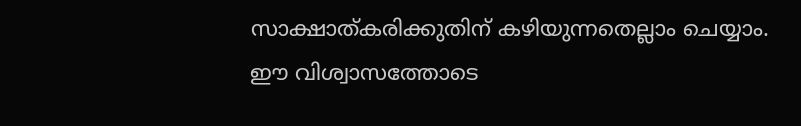സാക്ഷാത്കരിക്കുതിന് കഴിയുന്നതെല്ലാം ചെയ്യാം. ഈ വിശ്വാസത്തോടെ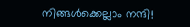നിങ്ങള്‍ക്കെല്ലാം നന്ദി!